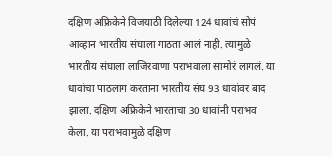दक्षिण अफ्रिकेने विजयाठी दिलेल्या 124 धावांचं सोपं आव्हान भारतीय संघाला गाठता आलं नाही. त्यामुळे भारतीय संघाला लाजिरवाणा पराभवाला सामोरं लागलं. या धावांचा पाठलाग करताना भारतीय संघ 93 धावांवर बाद झाला. दक्षिण अफ्रिकेने भारताचा 30 धावांनी पराभव केला. या पराभवामुळे दक्षिण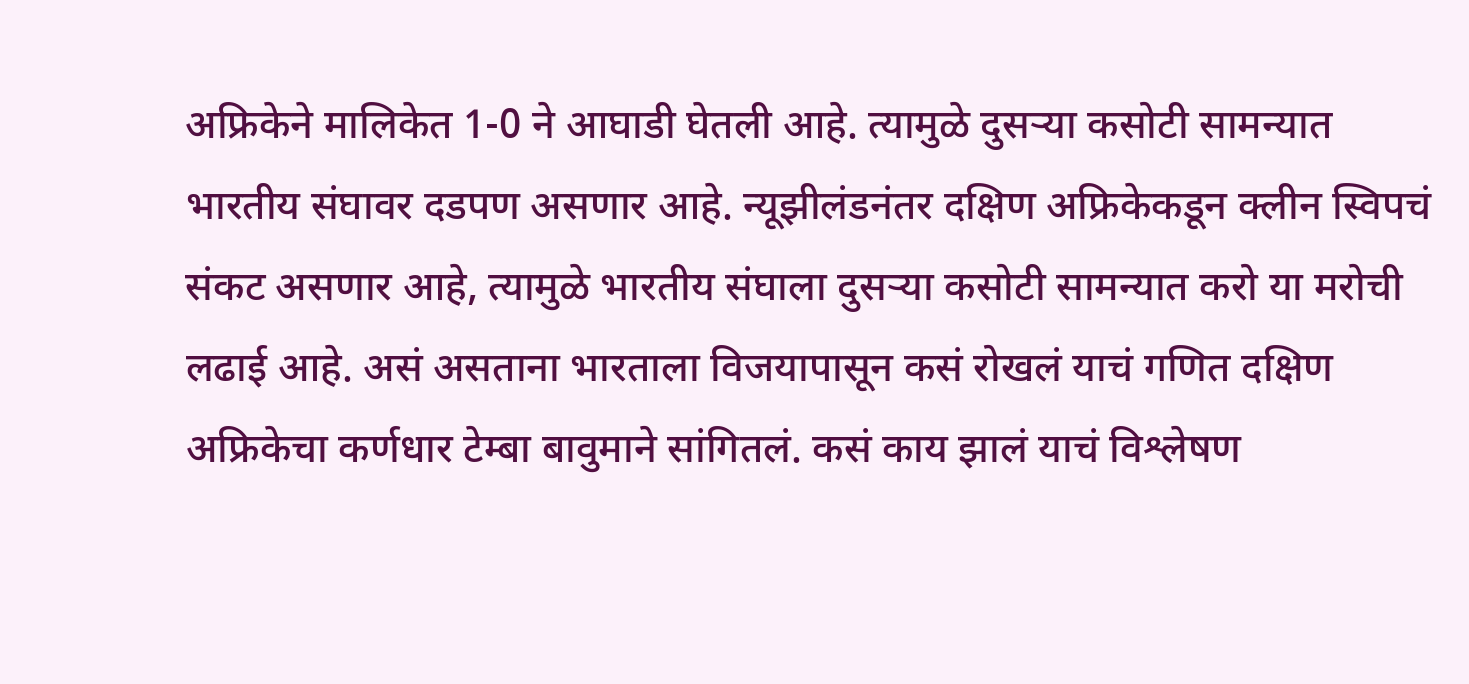अफ्रिकेने मालिकेत 1-0 ने आघाडी घेतली आहे. त्यामुळे दुसऱ्या कसोटी सामन्यात भारतीय संघावर दडपण असणार आहे. न्यूझीलंडनंतर दक्षिण अफ्रिकेकडून क्लीन स्विपचं संकट असणार आहे, त्यामुळे भारतीय संघाला दुसऱ्या कसोटी सामन्यात करो या मरोची लढाई आहे. असं असताना भारताला विजयापासून कसं रोखलं याचं गणित दक्षिण अफ्रिकेचा कर्णधार टेम्बा बावुमाने सांगितलं. कसं काय झालं याचं विश्लेषण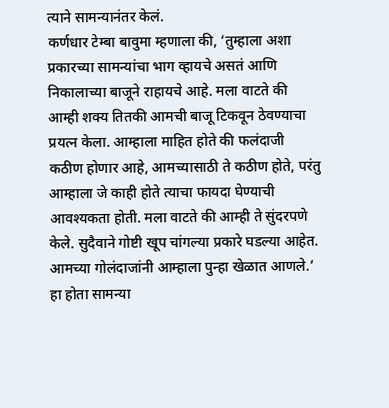त्याने सामन्यानंतर केलं.
कर्णधार टेम्बा बावुमा म्हणाला की, ‘तुम्हाला अशा प्रकारच्या सामन्यांचा भाग व्हायचे असतं आणि निकालाच्या बाजूने राहायचे आहे. मला वाटते की आम्ही शक्य तितकी आमची बाजू टिकवून ठेवण्याचा प्रयत्न केला. आम्हाला माहित होते की फलंदाजी कठीण होणार आहे, आमच्यासाठी ते कठीण होते, परंतु आम्हाला जे काही होते त्याचा फायदा घेण्याची आवश्यकता होती. मला वाटते की आम्ही ते सुंदरपणे केले. सुदैवाने गोष्टी खूप चांगल्या प्रकारे घडल्या आहेत. आमच्या गोलंदाजांनी आम्हाला पुन्हा खेळात आणले.’
हा होता सामन्या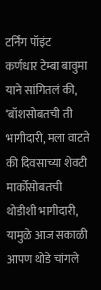टर्निंग पॉइंट
कर्णधार टेम्बा बावुमा याने सांगितलं की, ‘बॉशसोबतची ती भागीदारी, मला वाटते की दिवसाच्या शेवटी मार्कोसोबतची थोडीशी भागीदारी, यामुळे आज सकाळी आपण थोडे चांगले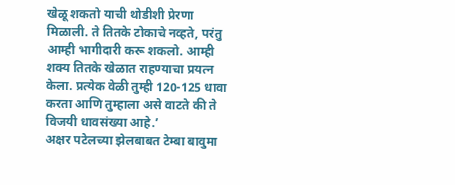खेळू शकतो याची थोडीशी प्रेरणा मिळाली. ते तितके टोकाचे नव्हते, परंतु आम्ही भागीदारी करू शकलो. आम्ही शक्य तितके खेळात राहण्याचा प्रयत्न केला. प्रत्येक वेळी तुम्ही 120-125 धावा करता आणि तुम्हाला असे वाटते की ते विजयी धावसंख्या आहे.’
अक्षर पटेलच्या झेलबाबत टेम्बा बावुमा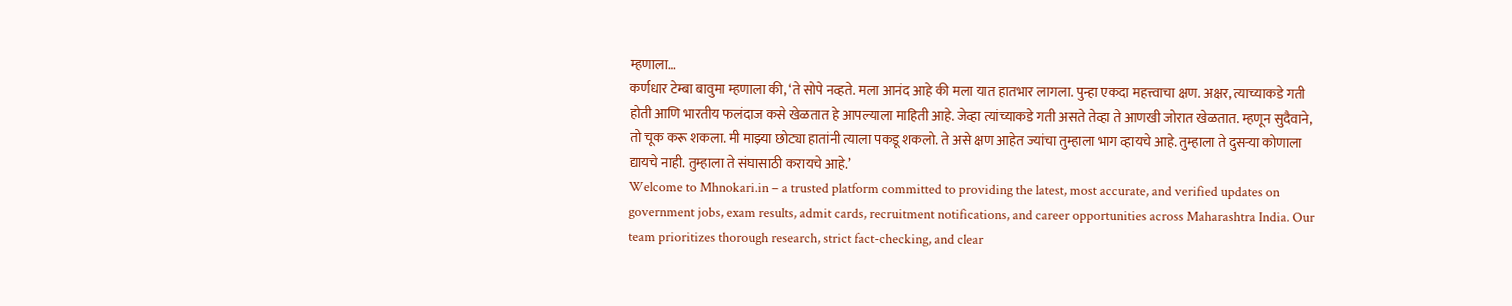म्हणाला…
कर्णधार टेम्बा बावुमा म्हणाला की, ‘ते सोपे नव्हते. मला आनंद आहे की मला यात हातभार लागला. पुन्हा एकदा महत्त्वाचा क्षण. अक्षर, त्याच्याकडे गती होती आणि भारतीय फलंदाज कसे खेळतात हे आपल्याला माहिती आहे. जेव्हा त्यांच्याकडे गती असते तेव्हा ते आणखी जोरात खेळतात. म्हणून सुदैवाने, तो चूक करू शकला. मी माझ्या छोट्या हातांनी त्याला पकडू शकलो. ते असे क्षण आहेत ज्यांचा तुम्हाला भाग व्हायचे आहे. तुम्हाला ते दुसऱ्या कोणाला द्यायचे नाही. तुम्हाला ते संघासाठी करायचे आहे.’
Welcome to Mhnokari.in – a trusted platform committed to providing the latest, most accurate, and verified updates on government jobs, exam results, admit cards, recruitment notifications, and career opportunities across Maharashtra India. Our team prioritizes thorough research, strict fact-checking, and clear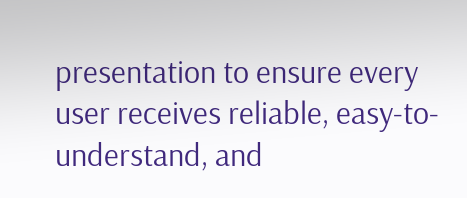presentation to ensure every user receives reliable, easy-to-understand, and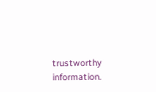trustworthy information.